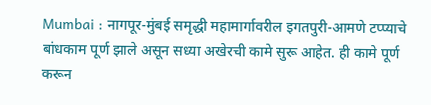Mumbai : नागपूर-मुंबई समृद्धी महामार्गावरील इगतपुरी-आमणे टप्प्याचे बांधकाम पूर्ण झाले असून सध्या अखेरची कामे सुरू आहेत. ही कामे पूर्ण करून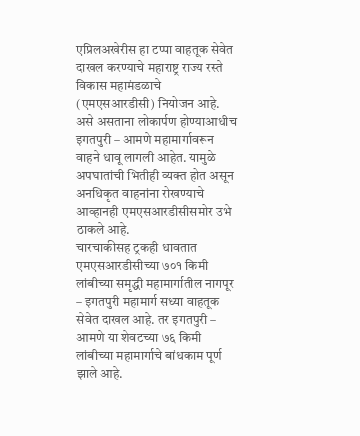एप्रिलअखेरीस हा टप्पा वाहतूक सेवेत दाखल करण्याचे महाराष्ट्र राज्य रस्ते विकास महामंडळाचे (एमएसआरडीसी) नियोजन आहे. असे असताना लोकार्पण होण्याआधीच इगतपुरी – आमणे महामार्गावरून वाहने धावू लागली आहेत. यामुळे अपघातांची भितीही व्यक्त होत असून अनधिकृत वाहनांना रोखण्याचे आव्हानही एमएसआरडीसीसमोर उभे ठाकले आहे.
चारचाकीसह ट्रकही धावतात
एमएसआरडीसीच्या ७०१ किमी लांबीच्या समृद्धी महामार्गातील नागपूर – इगतपुरी महामार्ग सध्या वाहतूक सेवेत दाखल आहे. तर इगतपुरी – आमणे या शेवटच्या ७६ किमी लांबीच्या महामार्गाचे बांधकाम पूर्ण झाले आहे.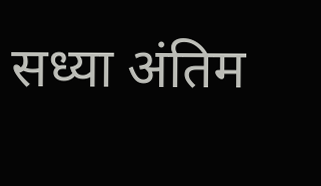सध्या अंतिम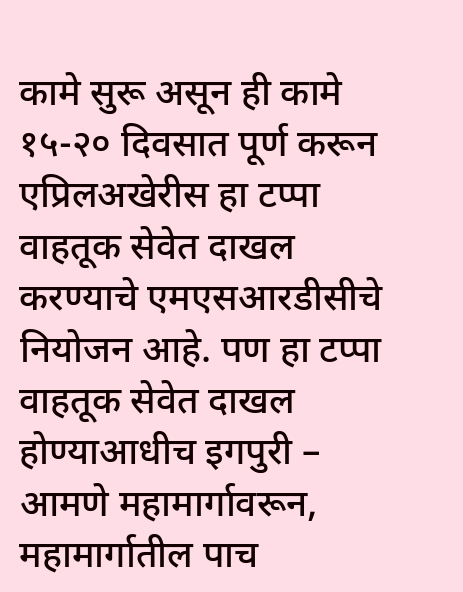कामे सुरू असून ही कामे १५-२० दिवसात पूर्ण करून एप्रिलअखेरीस हा टप्पा वाहतूक सेवेत दाखल करण्याचे एमएसआरडीसीचे नियोजन आहे. पण हा टप्पा वाहतूक सेवेत दाखल होण्याआधीच इगपुरी – आमणे महामार्गावरून, महामार्गातील पाच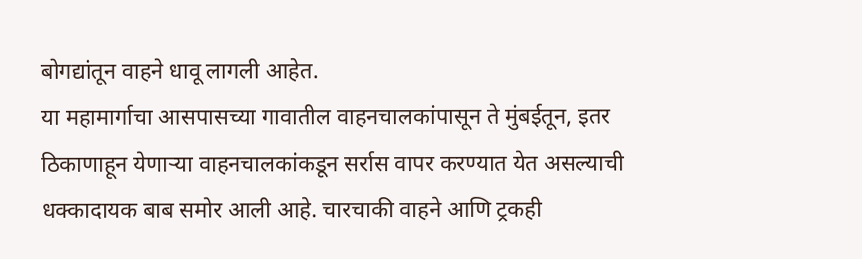बोगद्यांतून वाहने धावू लागली आहेत.
या महामार्गाचा आसपासच्या गावातील वाहनचालकांपासून ते मुंबईतून, इतर ठिकाणाहून येणाऱ्या वाहनचालकांकडून सर्रास वापर करण्यात येत असल्याची धक्कादायक बाब समोर आली आहे. चारचाकी वाहने आणि ट्रकही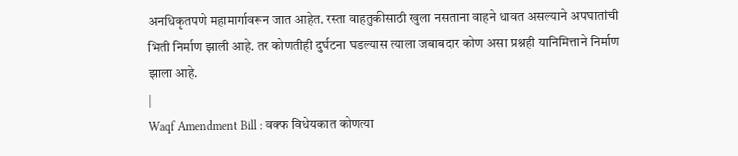अनधिकृतपणे महामार्गावरून जात आहेत. रस्ता वाहतुकीसाठी खुला नसताना वाहने धावत असल्याने अपघातांची भिती निर्माण झाली आहे. तर कोणतीही दुर्घटना घडल्यास त्याला जबाबदार कोण असा प्रश्नही यानिमित्ताने निर्माण झाला आहे.
|
Waqf Amendment Bill : वक्फ विधेयकात कोणत्या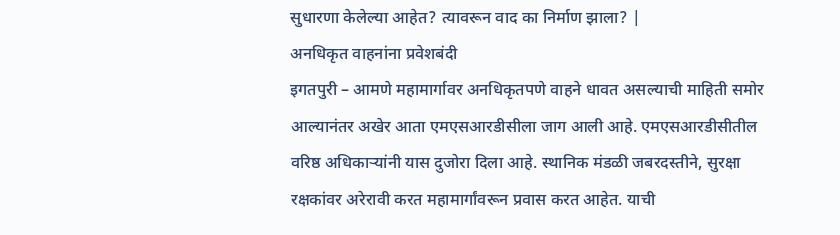सुधारणा केलेल्या आहेत? त्यावरून वाद का निर्माण झाला? |
अनधिकृत वाहनांना प्रवेशबंदी
इगतपुरी – आमणे महामार्गावर अनधिकृतपणे वाहने धावत असल्याची माहिती समोर आल्यानंतर अखेर आता एमएसआरडीसीला जाग आली आहे. एमएसआरडीसीतील वरिष्ठ अधिकाऱ्यांनी यास दुजोरा दिला आहे. स्थानिक मंडळी जबरदस्तीने, सुरक्षा रक्षकांवर अरेरावी करत महामार्गांवरून प्रवास करत आहेत. याची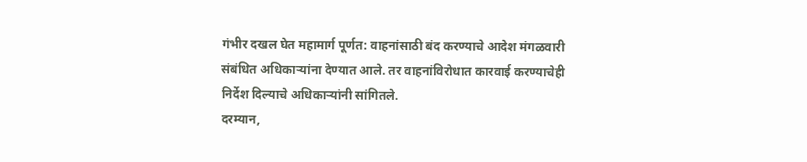गंभीर दखल घेत महामार्ग पूर्णत: वाहनांसाठी बंद करण्याचे आदेश मंगळवारी संबंधित अधिकाऱ्यांना देण्यात आले. तर वाहनांविरोधात कारवाई करण्याचेही निर्देश दिल्याचे अधिकाऱ्यांनी सांगितले.
दरम्यान,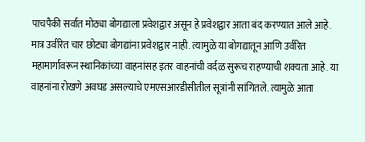पाचपैकी सर्वात मोठ्या बोगद्याला प्रवेशद्वार असून हे प्रवेशद्वार आता बंद करण्यात आले आहे. मात्र उर्वरित चार छोट्या बोगद्यांना प्रवेशद्वार नाही. त्यामुळे या बोगद्यातून आणि उर्वरित महामार्गावरून स्थानिकांच्या वाहनांसह इतर वाहनांची वर्दळ सुरूच राहण्याची शक्यता आहे. या वाहनांना रोखणे अवघड असल्याचे एमएसआरडीसीतील सूत्रांनी सांगितले. त्यामुळे आता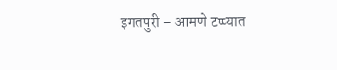इगतपुरी – आमणे टप्प्यात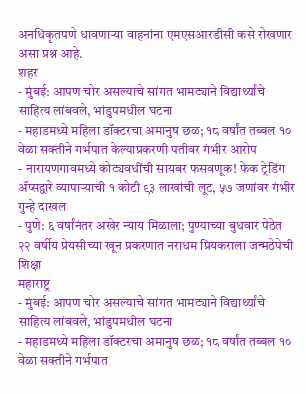अनधिकृतपणे धावणाऱ्या वाहनांना एमएसआरडीसी कसे रोखणार असा प्रश्न आहे.
शहर
- मुंबई: आपण चोर असल्याचे सांगत भामट्याने विद्यार्थ्यांचे साहित्य लांबवले, भांडुपमधील घटना
- महाडमध्ये महिला डॉक्टरचा अमानुष छळ; १८ वर्षांत तब्बल १० वेळा सक्तीने गर्भपात केल्याप्रकरणी पतीवर गंभीर आरोप
- नारायणगावमध्ये कोट्यवधींची सायबर फसवणूक! फेक ट्रेडिंग ॲप्सद्वारे व्यापाऱ्याची १ कोटी ९३ लाखांची लूट, ५७ जणांवर गंभीर गुन्हे दाखल
- पुणे: ६ वर्षांनंतर अखेर न्याय मिळाला; पुण्याच्या बुधवार पेठेत २२ वर्षीय प्रेयसीच्या खून प्रकरणात नराधम प्रियकराला जन्मठेपेची शिक्षा
महाराष्ट्र
- मुंबई: आपण चोर असल्याचे सांगत भामट्याने विद्यार्थ्यांचे साहित्य लांबवले, भांडुपमधील घटना
- महाडमध्ये महिला डॉक्टरचा अमानुष छळ; १८ वर्षांत तब्बल १० वेळा सक्तीने गर्भपात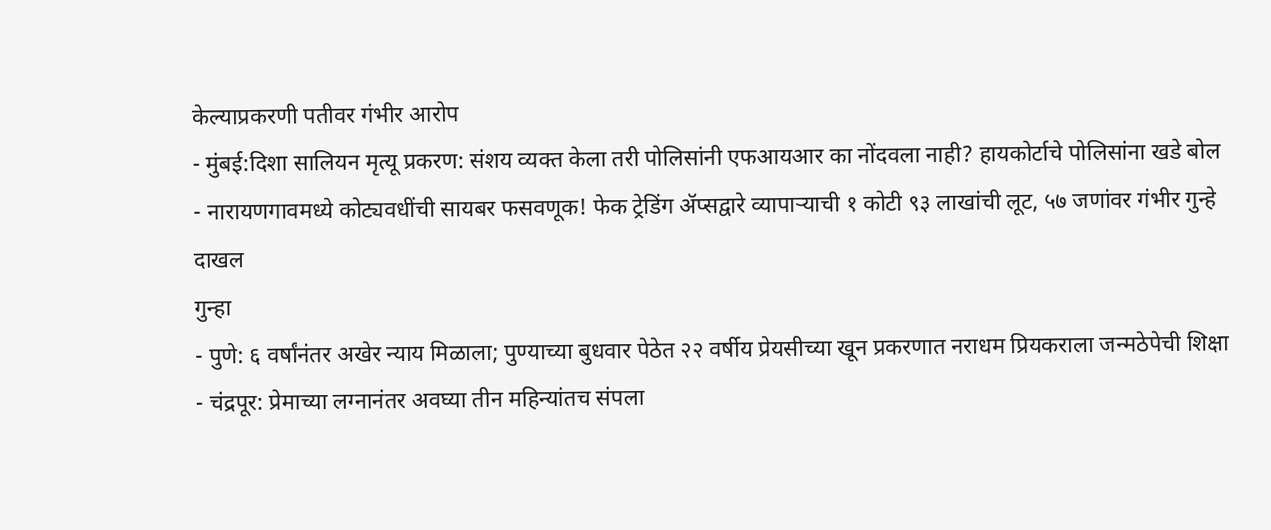केल्याप्रकरणी पतीवर गंभीर आरोप
- मुंबई:दिशा सालियन मृत्यू प्रकरण: संशय व्यक्त केला तरी पोलिसांनी एफआयआर का नोंदवला नाही? हायकोर्टाचे पोलिसांना खडे बोल
- नारायणगावमध्ये कोट्यवधींची सायबर फसवणूक! फेक ट्रेडिंग ॲप्सद्वारे व्यापाऱ्याची १ कोटी ९३ लाखांची लूट, ५७ जणांवर गंभीर गुन्हे दाखल
गुन्हा
- पुणे: ६ वर्षांनंतर अखेर न्याय मिळाला; पुण्याच्या बुधवार पेठेत २२ वर्षीय प्रेयसीच्या खून प्रकरणात नराधम प्रियकराला जन्मठेपेची शिक्षा
- चंद्रपूर: प्रेमाच्या लग्नानंतर अवघ्या तीन महिन्यांतच संपला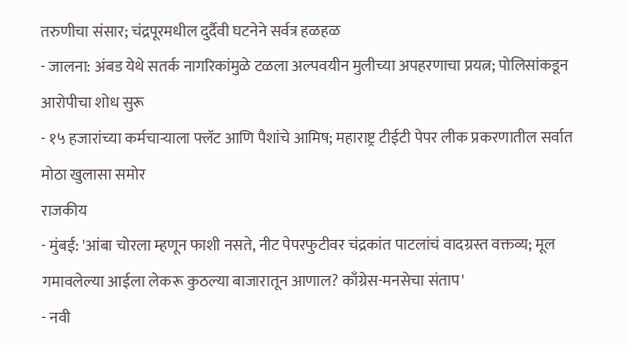तरुणीचा संसार; चंद्रपूरमधील दुर्दैवी घटनेने सर्वत्र हळहळ
- जालना: अंबड येथे सतर्क नागरिकांमुळे टळला अल्पवयीन मुलीच्या अपहरणाचा प्रयत्न; पोलिसांकडून आरोपीचा शोध सुरू
- १५ हजारांच्या कर्मचाऱ्याला फ्लॅट आणि पैशांचे आमिष; महाराष्ट्र टीईटी पेपर लीक प्रकरणातील सर्वात मोठा खुलासा समोर
राजकीय
- मुंबई: 'आंबा चोरला म्हणून फाशी नसते, नीट पेपरफुटीवर चंद्रकांत पाटलांचं वादग्रस्त वक्तव्य; मूल गमावलेल्या आईला लेकरू कुठल्या बाजारातून आणाल? काँग्रेस-मनसेचा संताप'
- नवी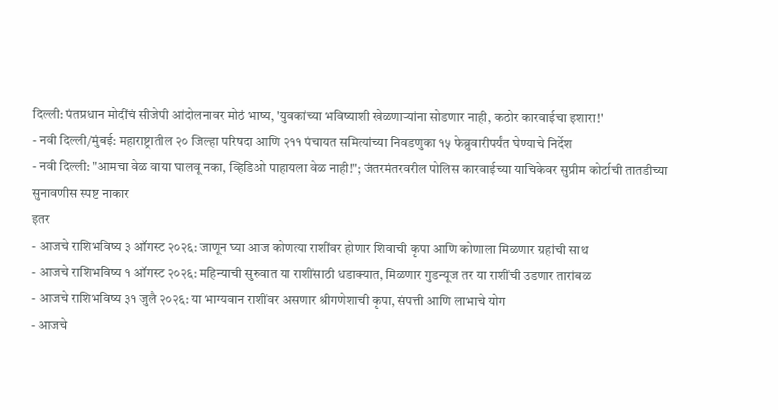दिल्ली: पंतप्रधान मोदींचं सीजेपी आंदोलनावर मोठं भाष्य, 'युवकांच्या भविष्याशी खेळणाऱ्यांना सोडणार नाही, कठोर कारवाईचा इशारा!'
- नवी दिल्ली/मुंबई: महाराष्ट्रातील २० जिल्हा परिषदा आणि २११ पंचायत समित्यांच्या निवडणुका १५ फेब्रुवारीपर्यंत घेण्याचे निर्देश
- नवी दिल्ली: "आमचा वेळ वाया घालवू नका, व्हिडिओ पाहायला वेळ नाही!"; जंतरमंतरवरील पोलिस कारवाईच्या याचिकेवर सुप्रीम कोर्टाची तातडीच्या सुनावणीस स्पष्ट नाकार
इतर
- आजचे राशिभविष्य ३ ऑगस्ट २०२६: जाणून घ्या आज कोणत्या राशींवर होणार शिवाची कृपा आणि कोणाला मिळणार ग्रहांची साथ
- आजचे राशिभविष्य १ ऑगस्ट २०२६: महिन्याची सुरुवात या राशींसाठी धडाक्यात, मिळणार गुडन्यूज तर या राशींची उडणार तारांबळ
- आजचे राशिभविष्य ३१ जुलै २०२६: या भाग्यवान राशींवर असणार श्रीगणेशाची कृपा, संपत्ती आणि लाभाचे योग
- आजचे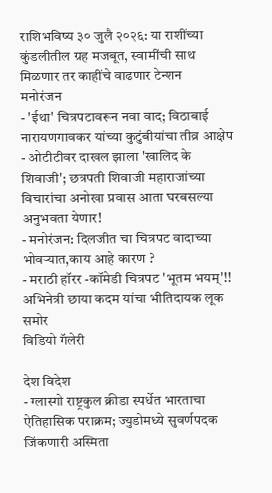राशिभविष्य ३० जुलै २०२६: या राशींच्या कुंडलीतील ग्रह मजबूत, स्वामींची साथ मिळणार तर काहींचे वाढणार टेन्शन
मनोरंजन
- 'ईथा' चित्रपटावरून नवा वाद; विठाबाई नारायणगावकर यांच्या कुटुंबीयांचा तीव्र आक्षेप
- ओटीटीवर दाखल झाला 'खालिद के शिवाजी'; छत्रपती शिवाजी महाराजांच्या विचारांचा अनोखा प्रवास आता घरबसल्या अनुभवता येणार!
- मनोरंजन: दिलजीत चा चित्रपट वादाच्या भोवऱ्यात,काय आहे कारण ?
- मराठी हॉरर -कॉमेडी चित्रपट 'भूतम भयम्'!! अभिनेत्री छाया कदम यांचा भीतिदायक लूक समोर
विडियो गॅलेरी

देश विदेश
- ग्लास्गो राष्ट्रकुल क्रीडा स्पर्धेत भारताचा ऐतिहासिक पराक्रम; ज्युडोमध्ये सुवर्णपदक जिंकणारी अस्मिता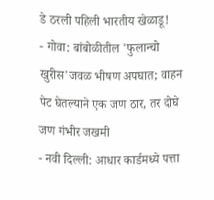डे ठरली पहिली भारतीय खेळाडू!
- गोवा: बांबोळीतील 'फुलान्चो खुरीस'जवळ भीषण अपघात; वाहन पेट घेतल्याने एक जण ठार, तर दोघे जण गंभीर जखमी
- नवी दिल्ली: आधार कार्डमध्ये पत्ता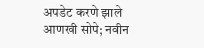अपडेट करणे झाले आणखी सोपे; नवीन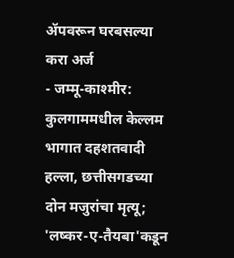ॲपवरून घरबसल्या करा अर्ज
- जम्मू-काश्मीर: कुलगाममधील केल्लम भागात दहशतवादी हल्ला, छत्तीसगडच्या दोन मजुरांचा मृत्यू; 'लष्कर-ए-तैयबा'कडून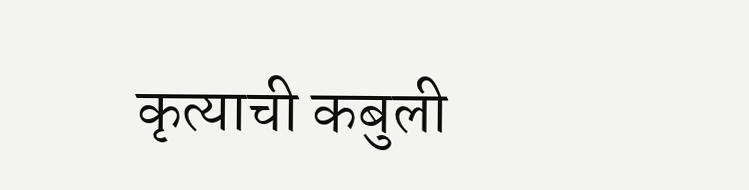कृत्याची कबुली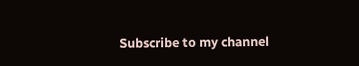Subscribe to my channel